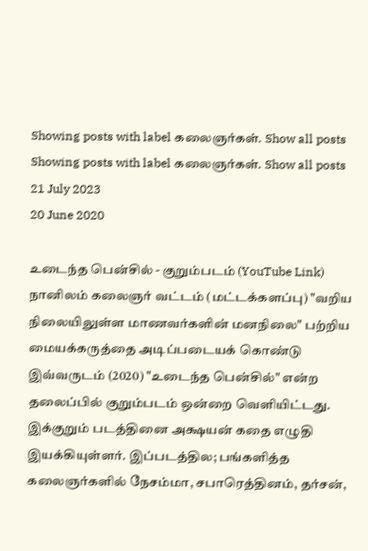Showing posts with label கலைஞர்கள். Show all posts
Showing posts with label கலைஞர்கள். Show all posts
21 July 2023
20 June 2020

உடைந்த பென்சில் - குறும்படம் (YouTube Link)
நானிலம் கலைஞர் வட்டம் (மட்டக்களப்பு) "வறிய நிலையிலுள்ள மாணவர்களின் மனநிலை" பற்றிய மையக்கருத்தை அடிப்படையக் கொண்டு இவ்வருடம் (2020) "உடைந்த பென்சில்" என்ற தலைப்பில் குறும்படம் ஒன்றை வெளியிட்டது.
இக்குறும் படத்தினை அக்ஷயன் கதை எழுதி இயக்கியுள்ளர். இப்படத்தில; பங்களித்த கலைஞர்களில் நேசம்மா, சபாரெத்தினம், தர்சன்,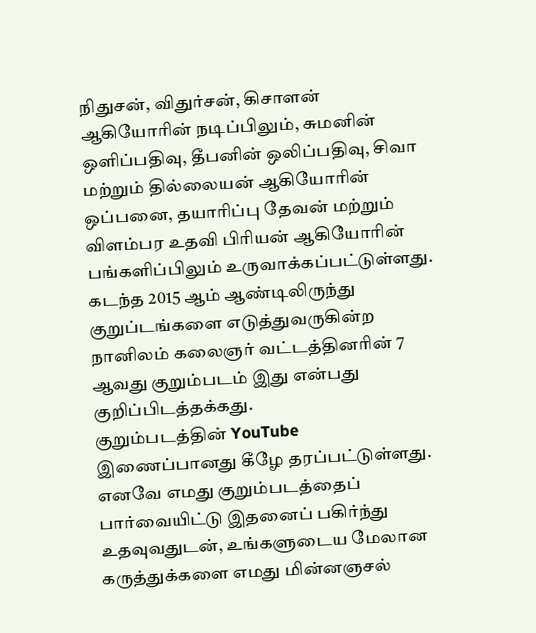நிதுசன், விதுர்சன், கிசாளன் ஆகியோரின் நடிப்பிலும், சுமனின் ஒளிப்பதிவு, தீபனின் ஒலிப்பதிவு, சிவா மற்றும் தில்லையன் ஆகியோரின் ஒப்பனை, தயாரிப்பு தேவன் மற்றும் விளம்பர உதவி பிரியன் ஆகியோரின் பங்களிப்பிலும் உருவாக்கப்பட்டுள்ளது.
கடந்த 2015 ஆம் ஆண்டிலிருந்து குறுப்டங்களை எடுத்துவருகின்ற நானிலம் கலைஞர் வட்டத்தினரின் 7 ஆவது குறும்படம் இது என்பது குறிப்பிடத்தக்கது.
குறும்படத்தின் YouTube இணைப்பானது கீழே தரப்பட்டுள்ளது. எனவே எமது குறும்படத்தைப் பார்வையிட்டு இதனைப் பகிர்ந்து உதவுவதுடன், உங்களுடைய மேலான கருத்துக்களை எமது மின்னஞசல்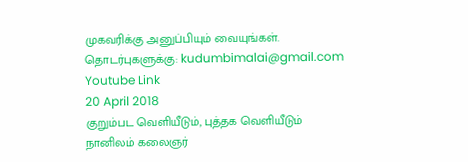முகவரிக்கு அனுப்பியும் வையுங்கள்.
தொடர்புகளுக்கு: kudumbimalai@gmail.com
Youtube Link
20 April 2018
குறும்பட வெளியீடும், புத்தக வெளியீடும்
நானிலம் கலைஞர்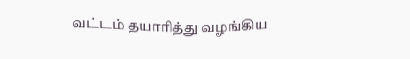வட்டம் தயாரித்து வழங்கிய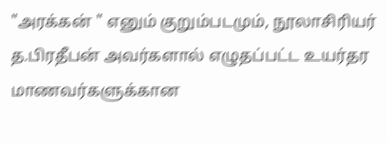"அரக்கன் " எனும் குறும்படமும், நூலாசிரியர் த.பிரதீபன் அவர்களால் எழுதப்பட்ட உயர்தர மாணவர்களுக்கான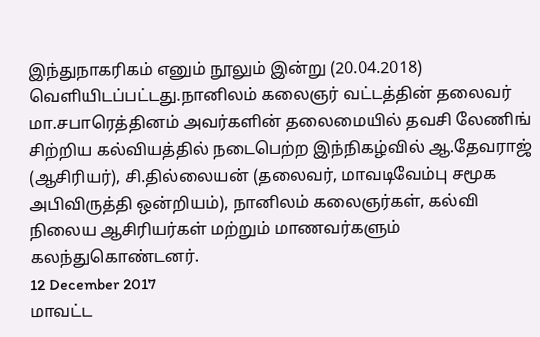இந்துநாகரிகம் எனும் நூலும் இன்று (20.04.2018) வெளியிடப்பட்டது.நானிலம் கலைஞர் வட்டத்தின் தலைவர் மா.சபாரெத்தினம் அவர்களின் தலைமையில் தவசி லேணிங் சிற்றிய கல்வியத்தில் நடைபெற்ற இந்நிகழ்வில் ஆ.தேவராஜ் (ஆசிரியர்), சி.தில்லையன் (தலைவர், மாவடிவேம்பு சமூக அபிவிருத்தி ஒன்றியம்), நானிலம் கலைஞர்கள், கல்வி நிலைய ஆசிரியர்கள் மற்றும் மாணவர்களும் கலந்துகொண்டனர்.
12 December 2017
மாவட்ட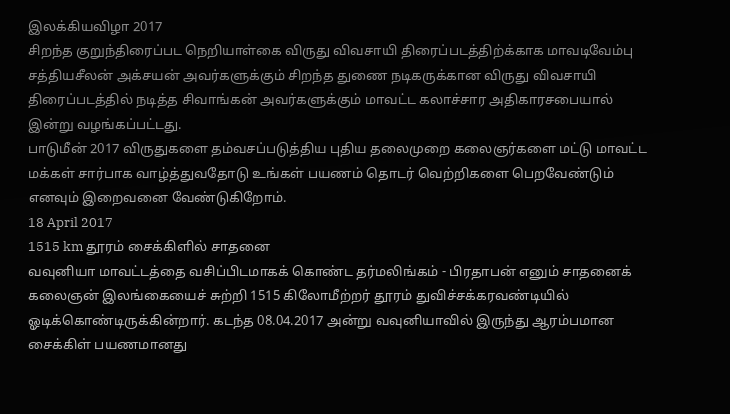இலக்கியவிழா 2017
சிறந்த குறுந்திரைப்பட நெறியாள்கை விருது விவசாயி திரைப்படத்திற்க்காக மாவடிவேம்பு சத்தியசீலன் அக்சயன் அவர்களுக்கும் சிறந்த துணை நடிகருக்கான விருது விவசாயி திரைப்படத்தில் நடித்த சிவாங்கன் அவர்களுக்கும் மாவட்ட கலாச்சார அதிகாரசபையால் இன்று வழங்கப்பட்டது.
பாடுமீன் 2017 விருதுகளை தம்வசப்படுத்திய புதிய தலைமுறை கலைஞர்களை மட்டு மாவட்ட மக்கள் சார்பாக வாழ்த்துவதோடு உங்கள் பயணம் தொடர் வெற்றிகளை பெறவேண்டும் எனவும் இறைவனை வேண்டுகிறோம்.
18 April 2017
1515 km தூரம் சைக்கிளில் சாதனை
வவுனியா மாவட்டத்தை வசிப்பிடமாகக் கொண்ட தர்மலிங்கம் - பிரதாபன் எனும் சாதனைக் கலைஞன் இலங்கையைச் சுற்றி 1515 கிலோமீற்றர் தூரம் துவிச்சக்கரவண்டியில் ஓடிக்கொண்டிருக்கின்றார். கடந்த 08.04.2017 அன்று வவுனியாவில் இருந்து ஆரம்பமான சைக்கிள் பயணமானது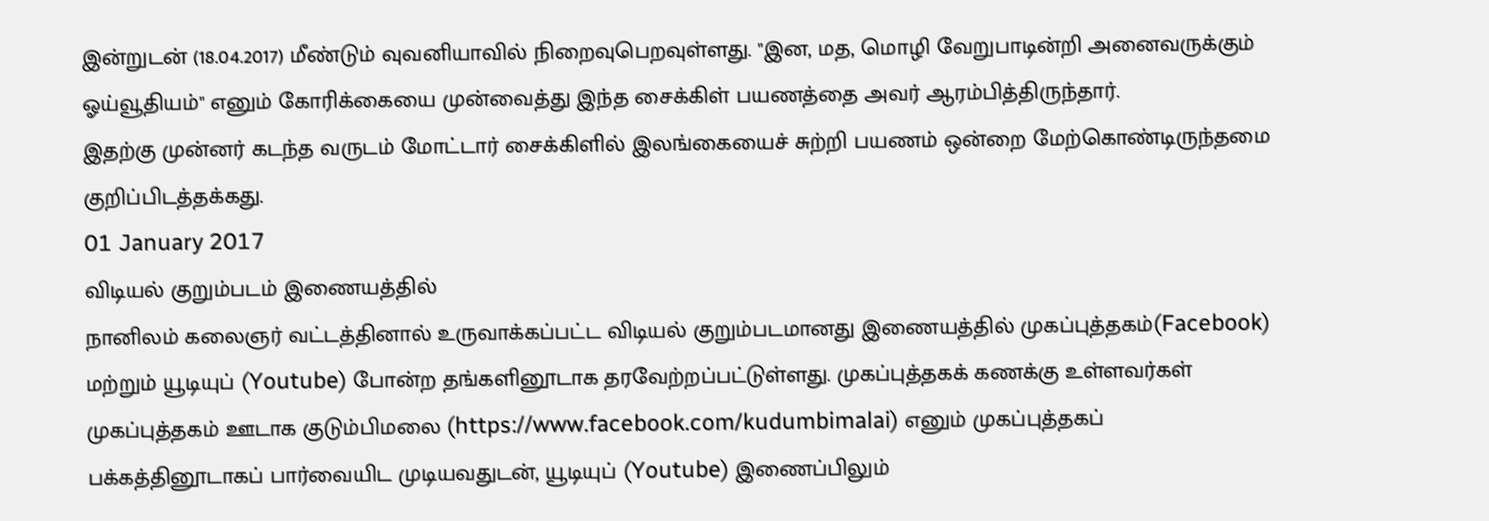இன்றுடன் (18.04.2017) மீண்டும் வுவனியாவில் நிறைவுபெறவுள்ளது. "இன, மத, மொழி வேறுபாடின்றி அனைவருக்கும் ஓய்வூதியம்" எனும் கோரிக்கையை முன்வைத்து இந்த சைக்கிள் பயணத்தை அவர் ஆரம்பித்திருந்தார்.
இதற்கு முன்னர் கடந்த வருடம் மோட்டார் சைக்கிளில் இலங்கையைச் சுற்றி பயணம் ஒன்றை மேற்கொண்டிருந்தமை குறிப்பிடத்தக்கது.
01 January 2017
விடியல் குறும்படம் இணையத்தில்
நானிலம் கலைஞர் வட்டத்தினால் உருவாக்கப்பட்ட விடியல் குறும்படமானது இணையத்தில் முகப்புத்தகம்(Facebook) மற்றும் யூடியுப் (Youtube) போன்ற தங்களினூடாக தரவேற்றப்பட்டுள்ளது. முகப்புத்தகக் கணக்கு உள்ளவர்கள் முகப்புத்தகம் ஊடாக குடும்பிமலை (https://www.facebook.com/kudumbimalai) எனும் முகப்புத்தகப் பக்கத்தினூடாகப் பார்வையிட முடியவதுடன், யூடியுப் (Youtube) இணைப்பிலும்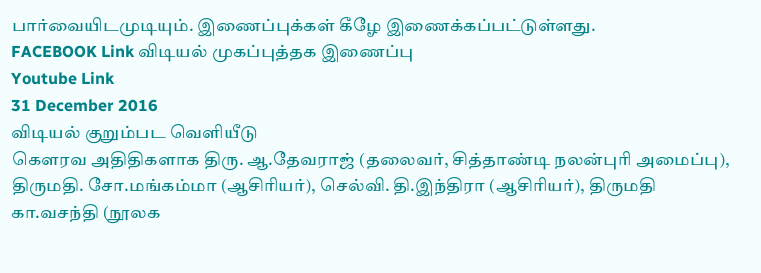பார்வையிடமுடியும். இணைப்புக்கள் கீழே இணைக்கப்பட்டுள்ளது.
FACEBOOK Link விடியல் முகப்புத்தக இணைப்பு
Youtube Link
31 December 2016
விடியல் குறும்பட வெளியீடு
கௌரவ அதிதிகளாக திரு. ஆ.தேவராஜ் (தலைவர், சித்தாண்டி நலன்புரி அமைப்பு), திருமதி. சோ.மங்கம்மா (ஆசிரியர்), செல்வி. தி.இந்திரா (ஆசிரியர்), திருமதி கா.வசந்தி (நூலக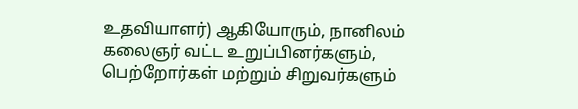உதவியாளர்) ஆகியோரும், நானிலம் கலைஞர் வட்ட உறுப்பினர்களும், பெற்றோர்கள் மற்றும் சிறுவர்களும்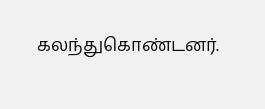கலந்துகொண்டனர்.